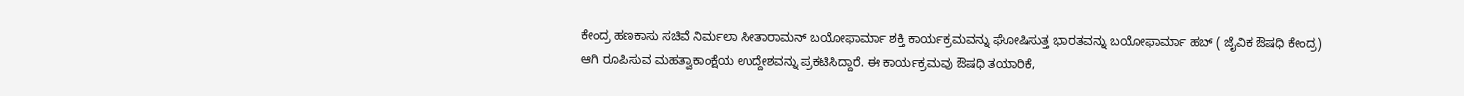ಕೇಂದ್ರ ಹಣಕಾಸು ಸಚಿವೆ ನಿರ್ಮಲಾ ಸೀತಾರಾಮನ್ ಬಯೋಫಾರ್ಮಾ ಶಕ್ತಿ ಕಾರ್ಯಕ್ರಮವನ್ನು ಘೋಷಿಸುತ್ತ ಭಾರತವನ್ನು ಬಯೋಫಾರ್ಮಾ ಹಬ್ ( ಜೈವಿಕ ಔಷಧಿ ಕೇಂದ್ರ) ಆಗಿ ರೂಪಿಸುವ ಮಹತ್ವಾಕಾಂಕ್ಷೆಯ ಉದ್ದೇಶವನ್ನು ಪ್ರಕಟಿಸಿದ್ದಾರೆ. ಈ ಕಾರ್ಯಕ್ರಮವು ಔಷಧಿ ತಯಾರಿಕೆ,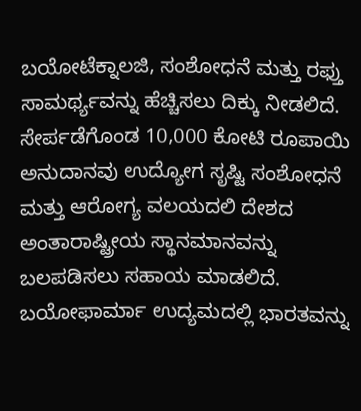ಬಯೋಟೆಕ್ನಾಲಜಿ, ಸಂಶೋಧನೆ ಮತ್ತು ರಫ್ತು ಸಾಮರ್ಥ್ಯವನ್ನು ಹೆಚ್ಚಿಸಲು ದಿಕ್ಕು ನೀಡಲಿದೆ.
ಸೇರ್ಪಡೆಗೊಂಡ 10,000 ಕೋಟಿ ರೂಪಾಯಿ ಅನುದಾನವು ಉದ್ಯೋಗ ಸೃಷ್ಟಿ ಸಂಶೋಧನೆ ಮತ್ತು ಆರೋಗ್ಯ ವಲಯದಲಿ ದೇಶದ ಅಂತಾರಾಷ್ಟ್ರೀಯ ಸ್ಥಾನಮಾನವನ್ನು ಬಲಪಡಿಸಲು ಸಹಾಯ ಮಾಡಲಿದೆ. ಬಯೋಫಾರ್ಮಾ ಉದ್ಯಮದಲ್ಲಿ ಭಾರತವನ್ನು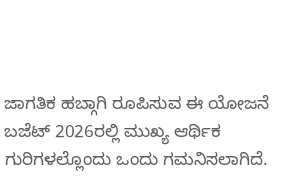ಜಾಗತಿಕ ಹಬ್ಗಾಗಿ ರೂಪಿಸುವ ಈ ಯೋಜನೆ ಬಜೆಟ್ 2026ರಲ್ಲಿ ಮುಖ್ಯ ಆರ್ಥಿಕ ಗುರಿಗಳಲ್ಲೊಂದು ಒಂದು ಗಮನಿಸಲಾಗಿದೆ.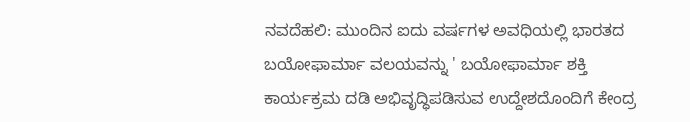ನವದೆಹಲಿ: ಮುಂದಿನ ಐದು ವರ್ಷಗಳ ಅವಧಿಯಲ್ಲಿ ಭಾರತದ ಬಯೋಫಾರ್ಮಾ ವಲಯವನ್ನು ' ಬಯೋಫಾರ್ಮಾ ಶಕ್ತಿ ಕಾರ್ಯಕ್ರಮ ದಡಿ ಅಭಿವೃದ್ಧಿಪಡಿಸುವ ಉದ್ದೇಶದೊಂದಿಗೆ ಕೇಂದ್ರ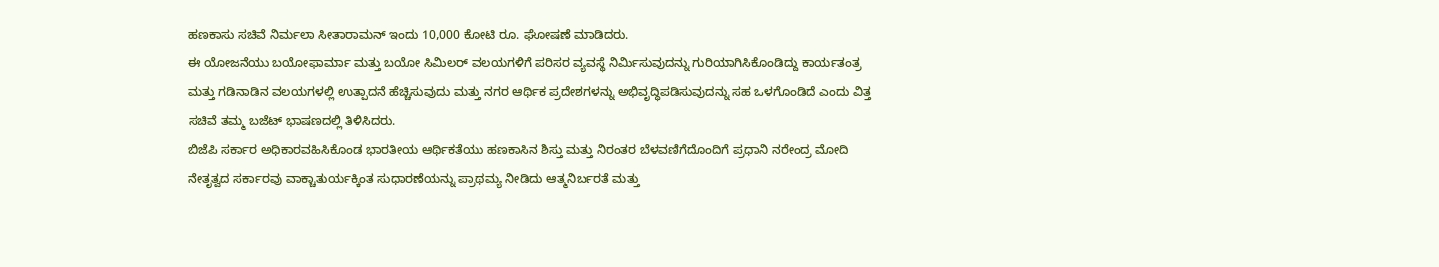ಹಣಕಾಸು ಸಚಿವೆ ನಿರ್ಮಲಾ ಸೀತಾರಾಮನ್ ಇಂದು 10,000 ಕೋಟಿ ರೂ. ಘೋಷಣೆ ಮಾಡಿದರು.
ಈ ಯೋಜನೆಯು ಬಯೋಫಾರ್ಮಾ ಮತ್ತು ಬಯೋ ಸಿಮಿಲರ್ ವಲಯಗಳಿಗೆ ಪರಿಸರ ವ್ಯವಸ್ಥೆ ನಿರ್ಮಿಸುವುದನ್ನು ಗುರಿಯಾಗಿಸಿಕೊಂಡಿದ್ದು ಕಾರ್ಯತಂತ್ರ ಮತ್ತು ಗಡಿನಾಡಿನ ವಲಯಗಳಲ್ಲಿ ಉತ್ಪಾದನೆ ಹೆಚ್ಚಿಸುವುದು ಮತ್ತು ನಗರ ಆರ್ಥಿಕ ಪ್ರದೇಶಗಳನ್ನು ಅಭಿವೃದ್ಧಿಪಡಿಸುವುದನ್ನು ಸಹ ಒಳಗೊಂಡಿದೆ ಎಂದು ವಿತ್ತ ಸಚಿವೆ ತಮ್ಮ ಬಜೆಟ್ ಭಾಷಣದಲ್ಲಿ ತಿಳಿಸಿದರು.
ಬಿಜೆಪಿ ಸರ್ಕಾರ ಅಧಿಕಾರವಹಿಸಿಕೊಂಡ ಭಾರತೀಯ ಆರ್ಥಿಕತೆಯು ಹಣಕಾಸಿನ ಶಿಸ್ತು ಮತ್ತು ನಿರಂತರ ಬೆಳವಣಿಗೆದೊಂದಿಗೆ ಪ್ರಧಾನಿ ನರೇಂದ್ರ ಮೋದಿ ನೇತೃತ್ವದ ಸರ್ಕಾರವು ವಾಕ್ಚಾತುರ್ಯಕ್ಕಿಂತ ಸುಧಾರಣೆಯನ್ನು ಪ್ರಾಥಮ್ಯ ನೀಡಿದು ಆತ್ಮನಿರ್ಬರತೆ ಮತ್ತು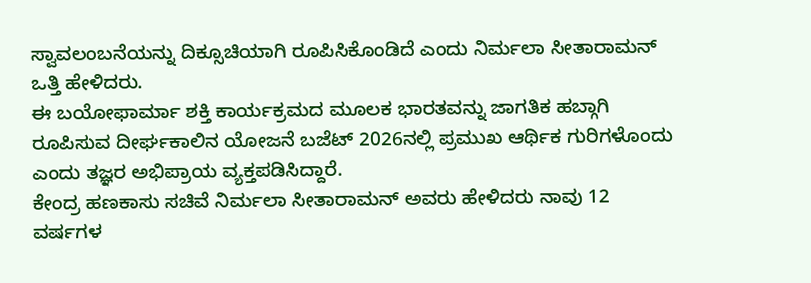ಸ್ವಾವಲಂಬನೆಯನ್ನು ದಿಕ್ಸೂಚಿಯಾಗಿ ರೂಪಿಸಿಕೊಂಡಿದೆ ಎಂದು ನಿರ್ಮಲಾ ಸೀತಾರಾಮನ್ ಒತ್ತಿ ಹೇಳಿದರು.
ಈ ಬಯೋಫಾರ್ಮಾ ಶಕ್ತಿ ಕಾರ್ಯಕ್ರಮದ ಮೂಲಕ ಭಾರತವನ್ನು ಜಾಗತಿಕ ಹಬ್ಗಾಗಿ ರೂಪಿಸುವ ದೀರ್ಘಕಾಲಿನ ಯೋಜನೆ ಬಜೆಟ್ 2026ನಲ್ಲಿ ಪ್ರಮುಖ ಆರ್ಥಿಕ ಗುರಿಗಳೊಂದು ಎಂದು ತಜ್ಞರ ಅಭಿಪ್ರಾಯ ವ್ಯಕ್ತಪಡಿಸಿದ್ದಾರೆ.
ಕೇಂದ್ರ ಹಣಕಾಸು ಸಚಿವೆ ನಿರ್ಮಲಾ ಸೀತಾರಾಮನ್ ಅವರು ಹೇಳಿದರು ನಾವು 12 ವರ್ಷಗಳ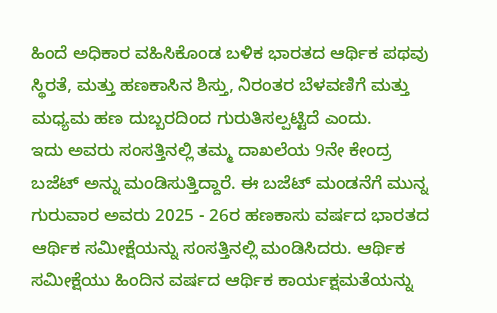ಹಿಂದೆ ಅಧಿಕಾರ ವಹಿಸಿಕೊಂಡ ಬಳಿಕ ಭಾರತದ ಆರ್ಥಿಕ ಪಥವು ಸ್ಥಿರತೆ, ಮತ್ತು ಹಣಕಾಸಿನ ಶಿಸ್ತು, ನಿರಂತರ ಬೆಳವಣಿಗೆ ಮತ್ತು ಮಧ್ಯಮ ಹಣ ದುಬ್ಬರದಿಂದ ಗುರುತಿಸಲ್ಪಟ್ಟಿದೆ ಎಂದು.
ಇದು ಅವರು ಸಂಸತ್ತಿನಲ್ಲಿ ತಮ್ಮ ದಾಖಲೆಯ 9ನೇ ಕೇಂದ್ರ ಬಜೆಟ್ ಅನ್ನು ಮಂಡಿಸುತ್ತಿದ್ದಾರೆ. ಈ ಬಜೆಟ್ ಮಂಡನೆಗೆ ಮುನ್ನ ಗುರುವಾರ ಅವರು 2025 - 26ರ ಹಣಕಾಸು ವರ್ಷದ ಭಾರತದ ಆರ್ಥಿಕ ಸಮೀಕ್ಷೆಯನ್ನು ಸಂಸತ್ತಿನಲ್ಲಿ ಮಂಡಿಸಿದರು. ಆರ್ಥಿಕ ಸಮೀಕ್ಷೆಯು ಹಿಂದಿನ ವರ್ಷದ ಆರ್ಥಿಕ ಕಾರ್ಯಕ್ಷಮತೆಯನ್ನು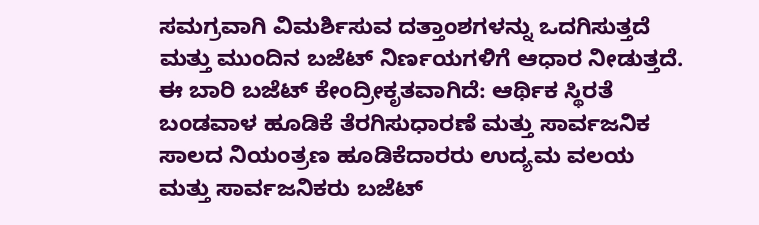ಸಮಗ್ರವಾಗಿ ವಿಮರ್ಶಿಸುವ ದತ್ತಾಂಶಗಳನ್ನು ಒದಗಿಸುತ್ತದೆ ಮತ್ತು ಮುಂದಿನ ಬಜೆಟ್ ನಿರ್ಣಯಗಳಿಗೆ ಆಧಾರ ನೀಡುತ್ತದೆ.
ಈ ಬಾರಿ ಬಜೆಟ್ ಕೇಂದ್ರೀಕೃತವಾಗಿದೆ: ಆರ್ಥಿಕ ಸ್ಥಿರತೆ ಬಂಡವಾಳ ಹೂಡಿಕೆ ತೆರಗಿಸುಧಾರಣೆ ಮತ್ತು ಸಾರ್ವಜನಿಕ ಸಾಲದ ನಿಯಂತ್ರಣ ಹೂಡಿಕೆದಾರರು ಉದ್ಯಮ ವಲಯ ಮತ್ತು ಸಾರ್ವಜನಿಕರು ಬಜೆಟ್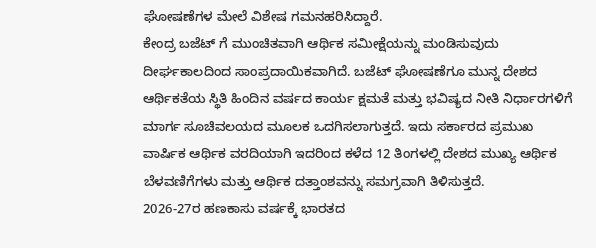ಘೋಷಣೆಗಳ ಮೇಲೆ ವಿಶೇಷ ಗಮನಹರಿಸಿದ್ದಾರೆ.
ಕೇಂದ್ರ ಬಜೆಟ್ ಗೆ ಮುಂಚಿತವಾಗಿ ಆರ್ಥಿಕ ಸಮೀಕ್ಷೆಯನ್ನು ಮಂಡಿಸುವುದು ದೀರ್ಘಕಾಲದಿಂದ ಸಾಂಪ್ರದಾಯಿಕವಾಗಿದೆ. ಬಜೆಟ್ ಘೋಷಣೆಗೂ ಮುನ್ನ ದೇಶದ ಆರ್ಥಿಕತೆಯ ಸ್ಥಿತಿ ಹಿಂದಿನ ವರ್ಷದ ಕಾರ್ಯ ಕ್ಷಮತೆ ಮತ್ತು ಭವಿಷ್ಯದ ನೀತಿ ನಿರ್ಧಾರಗಳಿಗೆ ಮಾರ್ಗ ಸೂಚಿವಲಯದ ಮೂಲಕ ಒದಗಿಸಲಾಗುತ್ತದೆ. ಇದು ಸರ್ಕಾರದ ಪ್ರಮುಖ ವಾರ್ಷಿಕ ಆರ್ಥಿಕ ವರದಿಯಾಗಿ ಇದರಿಂದ ಕಳೆದ 12 ತಿಂಗಳಲ್ಲಿ ದೇಶದ ಮುಖ್ಯ ಆರ್ಥಿಕ ಬೆಳವಣಿಗೆಗಳು ಮತ್ತು ಆರ್ಥಿಕ ದತ್ತಾಂಶವನ್ನು ಸಮಗ್ರವಾಗಿ ತಿಳಿಸುತ್ತದೆ.
2026-27ರ ಹಣಕಾಸು ವರ್ಷಕ್ಕೆ ಭಾರತದ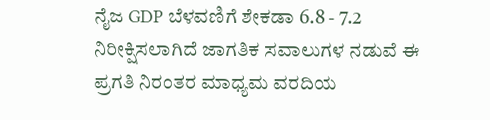ನೈಜ GDP ಬೆಳವಣಿಗೆ ಶೇಕಡಾ 6.8 - 7.2 ನಿರೀಕ್ಷಿಸಲಾಗಿದೆ ಜಾಗತಿಕ ಸವಾಲುಗಳ ನಡುವೆ ಈ ಪ್ರಗತಿ ನಿರಂತರ ಮಾಧ್ಯಮ ವರದಿಯ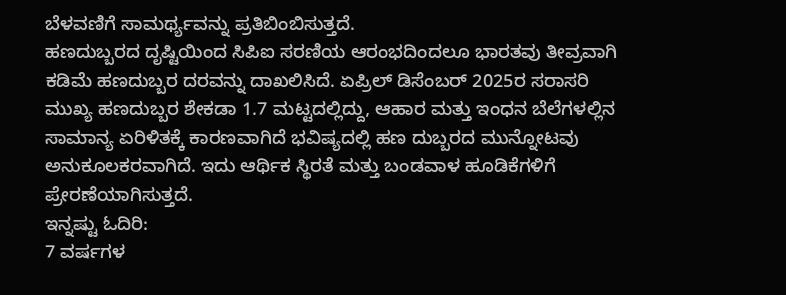ಬೆಳವಣಿಗೆ ಸಾಮರ್ಥ್ಯವನ್ನು ಪ್ರತಿಬಿಂಬಿಸುತ್ತದೆ.
ಹಣದುಬ್ಬರದ ದೃಷ್ಟಿಯಿಂದ ಸಿಪಿಐ ಸರಣಿಯ ಆರಂಭದಿಂದಲೂ ಭಾರತವು ತೀವ್ರವಾಗಿ ಕಡಿಮೆ ಹಣದುಬ್ಬರ ದರವನ್ನು ದಾಖಲಿಸಿದೆ. ಏಪ್ರಿಲ್ ಡಿಸೆಂಬರ್ 2025ರ ಸರಾಸರಿ ಮುಖ್ಯ ಹಣದುಬ್ಬರ ಶೇಕಡಾ 1.7 ಮಟ್ಟದಲ್ಲಿದ್ದು, ಆಹಾರ ಮತ್ತು ಇಂಧನ ಬೆಲೆಗಳಲ್ಲಿನ ಸಾಮಾನ್ಯ ಏರಿಳಿತಕ್ಕೆ ಕಾರಣವಾಗಿದೆ ಭವಿಷ್ಯದಲ್ಲಿ ಹಣ ದುಬ್ಬರದ ಮುನ್ನೋಟವು ಅನುಕೂಲಕರವಾಗಿದೆ. ಇದು ಆರ್ಥಿಕ ಸ್ಥಿರತೆ ಮತ್ತು ಬಂಡವಾಳ ಹೂಡಿಕೆಗಳಿಗೆ ಪ್ರೇರಣೆಯಾಗಿಸುತ್ತದೆ.
ಇನ್ನಷ್ಟು ಓದಿರಿ:
7 ವರ್ಷಗಳ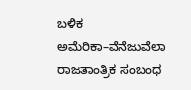ಬಳಿಕ ಅಮೆರಿಕಾ–ವೆನೆಜುವೆಲಾ ರಾಜತಾಂತ್ರಿಕ ಸಂಬಂಧ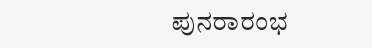ಪುನರಾರಂಭ